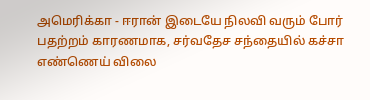அமெரிக்கா - ஈரான் இடையே நிலவி வரும் போர் பதற்றம் காரணமாக, சர்வதேச சந்தையில் கச்சா எண்ணெய் விலை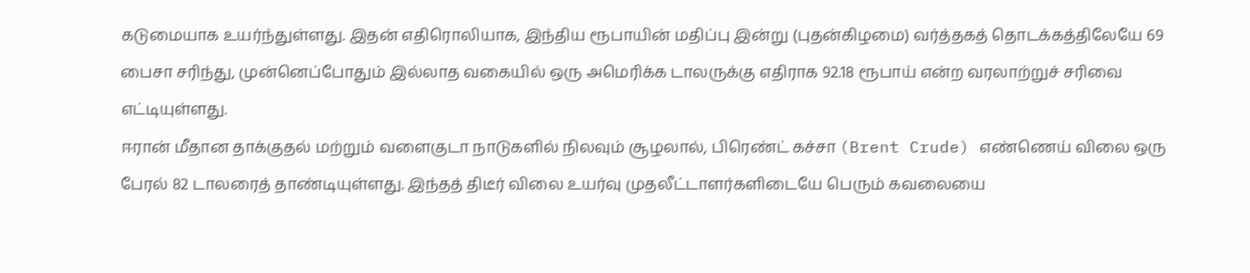கடுமையாக உயர்ந்துள்ளது. இதன் எதிரொலியாக, இந்திய ரூபாயின் மதிப்பு இன்று (புதன்கிழமை) வர்த்தகத் தொடக்கத்திலேயே 69 பைசா சரிந்து, முன்னெப்போதும் இல்லாத வகையில் ஒரு அமெரிக்க டாலருக்கு எதிராக 92.18 ரூபாய் என்ற வரலாற்றுச் சரிவை எட்டியுள்ளது.
ஈரான் மீதான தாக்குதல் மற்றும் வளைகுடா நாடுகளில் நிலவும் சூழலால், பிரெண்ட் கச்சா (Brent Crude) எண்ணெய் விலை ஒரு பேரல் 82 டாலரைத் தாண்டியுள்ளது. இந்தத் திடீர் விலை உயர்வு முதலீட்டாளர்களிடையே பெரும் கவலையை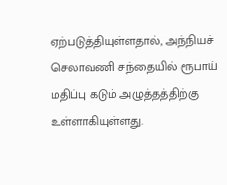ஏற்படுத்தியுள்ளதால், அந்நியச் செலாவணி சந்தையில் ரூபாய் மதிப்பு கடும் அழுத்தத்திற்கு உள்ளாகியுள்ளது.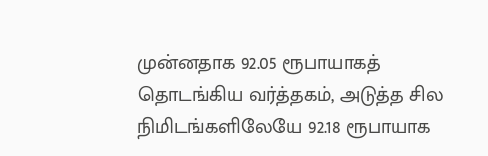முன்னதாக 92.05 ரூபாயாகத் தொடங்கிய வர்த்தகம், அடுத்த சில நிமிடங்களிலேயே 92.18 ரூபாயாக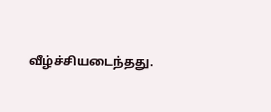வீழ்ச்சியடைந்தது.